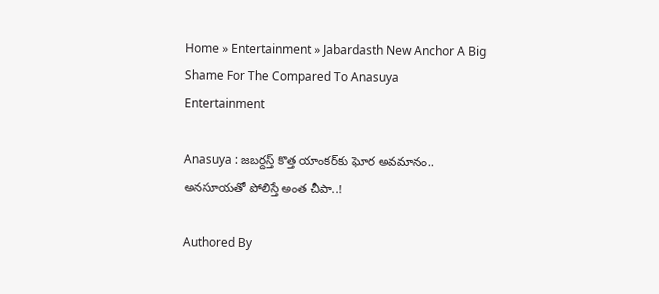Home » Entertainment » Jabardasth New Anchor A Big Shame For The Compared To Anasuya
Entertainment

Anasuya : జబర్దస్త్ కొత్త యాంకర్‌కు ఘోర అవమానం.. అనసూయతో పోలిస్తే అంత చీపా..!

Authored By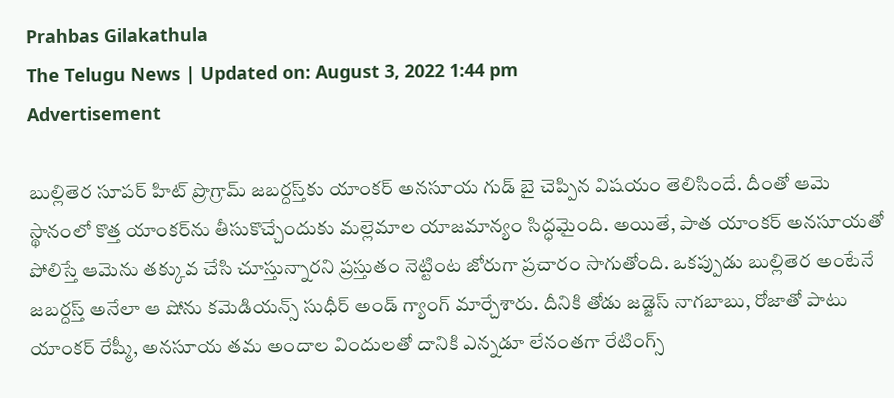Prahbas Gilakathula
The Telugu News | Updated on: August 3, 2022 1:44 pm
Advertisement

బుల్లితెర సూపర్ హిట్ ప్రొగ్రామ్ జబర్దస్త్‌కు యాంకర్ అనసూయ గుడ్ బై చెప్పిన విషయం తెలిసిందే. దీంతో ఆమె స్థానంలో కొత్త యాంకర్‌ను తీసుకొచ్చేందుకు మల్లెమాల యాజమాన్యం సిద్ధమైంది. అయితే, పాత యాంకర్ అనసూయతో పోలిస్తే ఆమెను తక్కువ చేసి చూస్తున్నారని ప్రస్తుతం నెట్టింట జోరుగా ప్రచారం సాగుతోంది. ఒకప్పుడు బుల్లితెర అంటేనే జబర్దస్త్ అనేలా ఆ షోను కమెడియన్స్ సుధీర్ అండ్ గ్యాంగ్ మార్చేశారు. దీనికి తోడు జడ్జెస్ నాగబాబు, రోజాతో పాటు యాంకర్ రేష్మీ, అనసూయ తమ అందాల విందులతో దానికి ఎన్నడూ లేనంతగా రేటింగ్స్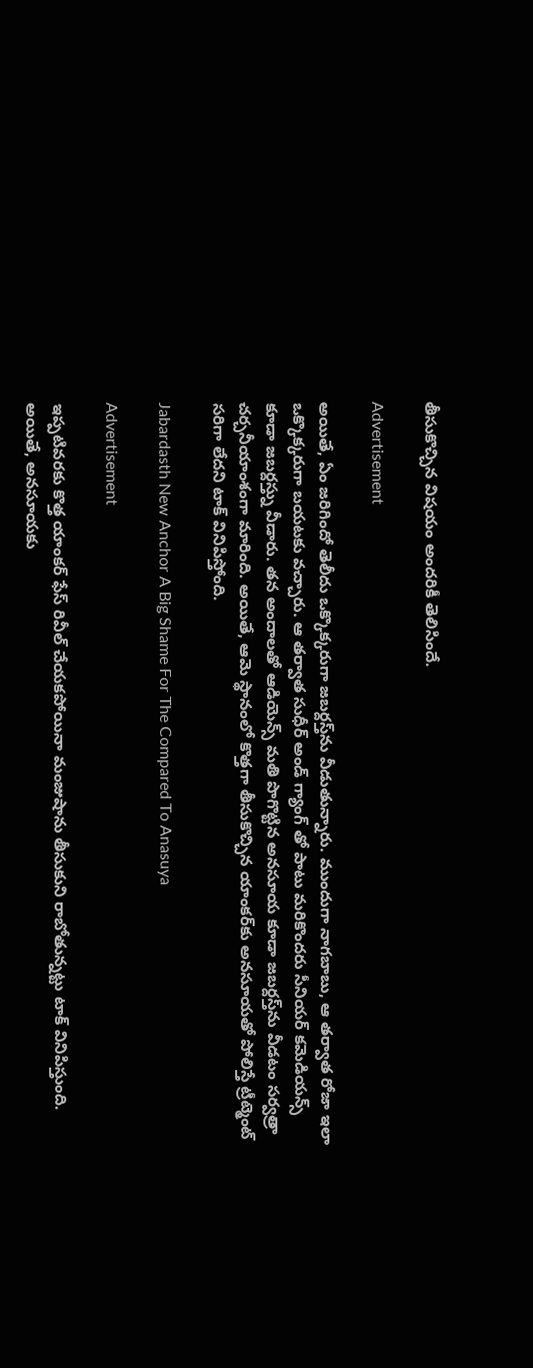తీసుకొచ్చిన విషయం అందరికీ తెలిసిందే.

Advertisement

అయితే, ఏం జరిగిందో తెలీదు ఒక్కొక్కరుగా జబర్దస్త్‌ను వీడుతున్నారు. ముందుగా నాగబాబు, ఆ తర్వాత రోజా ఇలా ఒక్కొక్కరుగా బయటకు వచ్చారు. ఆ తర్వాత సుధీర్ అండ్ గ్యాంగ్ తో పాటు మరికొందరు సీనియర్ కమెడియన్స్ కూడా జబర్దస్త్ను వీడారు. తన అందాలతో ఆడియెన్స్ మతి పొగొట్టిన అనసూయ కూడా జబర్దస్త్‌ను వీడటం సర్వత్రా చర్చనీయాంశంగా మారింది. అయితే, ఆమె స్థానంలో కొత్తగా తీసుకొచ్చిన యాంకర్‌కు అనసూయతో పోలిస్తే ట్రీట్మెంట్ సరిగా లేదని టాక్ వినిపిస్తోంది.

Jabardasth New Anchor A Big Shame For The Compared To Anasuya

Advertisement

ఇప్పటివరకు కొత్త యాంకర్ ఫేస్ రివీల్ చేయకపోయినా మంజుషాను తీసుకుని రాబోతున్నట్టు టాక్ వినిపిస్తుంది. అయితే, అనసూయకు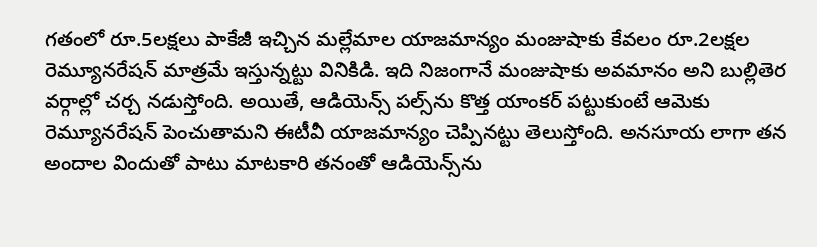గతంలో రూ.5లక్షలు పాకేజీ ఇచ్చిన మల్లేమాల యాజమాన్యం మంజుషాకు కేవలం రూ.2లక్షల రెమ్యూనరేషన్ మాత్రమే ఇస్తున్నట్టు వినికిడి. ఇది నిజంగానే మంజుషాకు అవమానం అని బుల్లితెర వర్గాల్లో చర్చ నడుస్తోంది. అయితే, ఆడియెన్స్ పల్స్‌ను కొత్త యాంకర్ పట్టుకుంటే ఆమెకు రెమ్యూనరేషన్ పెంచుతామని ఈటీవీ యాజమాన్యం చెప్పినట్టు తెలుస్తోంది. అనసూయ లాగా తన అందాల విందుతో పాటు మాటకారి తనంతో ఆడియెన్స్‌ను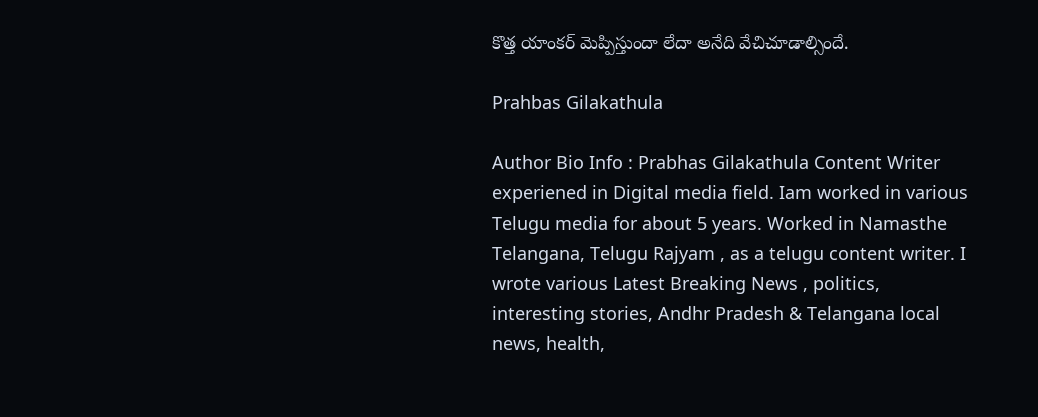కొత్త యాంకర్ మెప్పిస్తుందా లేదా అనేది వేచిచూడాల్సిందే.

Prahbas Gilakathula

Author Bio Info : Prabhas Gilakathula Content Writer experiened in Digital media field. Iam worked in various Telugu media for about 5 years. Worked in Namasthe Telangana, Telugu Rajyam , as a telugu content writer. I wrote various Latest Breaking News , politics, interesting stories, Andhr Pradesh & Telangana local news, health,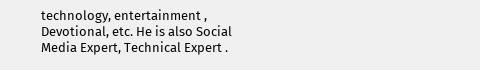technology, entertainment , Devotional, etc. He is also Social Media Expert, Technical Expert .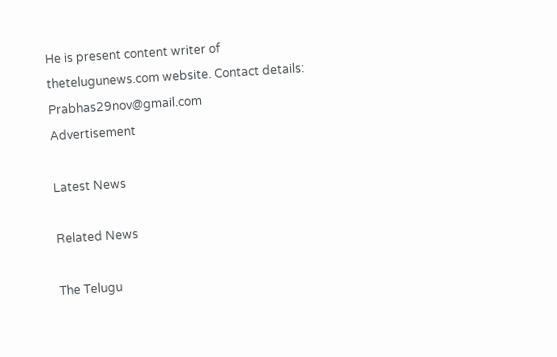He is present content writer of thetelugunews.com website. Contact details: Prabhas29nov@gmail.com
Advertisement

Latest News

Related News

The Telugu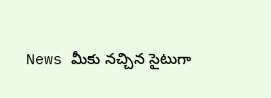News మీకు నచ్చిన సైటుగా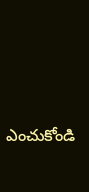ఎంచుకోండి